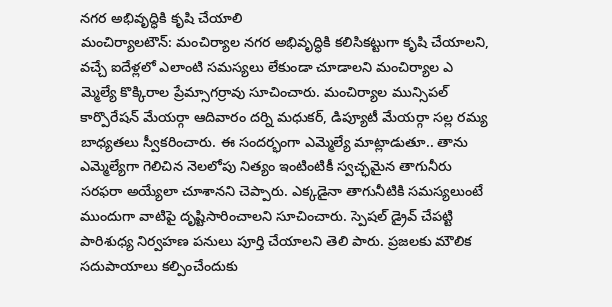నగర అభివృద్ధికి కృషి చేయాలి
మంచిర్యాలటౌన్: మంచిర్యాల నగర అభివృద్ధికి కలిసికట్టుగా కృషి చేయాలని, వచ్చే ఐదేళ్లలో ఎలాంటి సమస్యలు లేకుండా చూడాలని మంచిర్యాల ఎ మ్మెల్యే కొక్కిరాల ప్రేమ్సాగర్రావు సూచించారు. మంచిర్యాల మున్సిపల్ కార్పొరేషన్ మేయర్గా ఆదివారం దర్ని మధుకర్, డిప్యూటీ మేయర్గా సల్ల రమ్య బాధ్యతలు స్వీకరించారు. ఈ సందర్భంగా ఎమ్మెల్యే మాట్లాడుతూ.. తాను ఎమ్మెల్యేగా గెలిచిన నెలలోపు నిత్యం ఇంటింటికీ స్వచ్ఛమైన తాగునీరు సరఫరా అయ్యేలా చూశానని చెప్పారు. ఎక్కడైనా తాగునీటికి సమస్యలుంటే ముందుగా వాటిపై దృష్టిసారించాలని సూచించారు. స్పెషల్ డ్రైవ్ చేపట్టి పారిశుధ్య నిర్వహణ పనులు పూర్తి చేయాలని తెలి పారు. ప్రజలకు మౌలిక సదుపాయాలు కల్పించేందుకు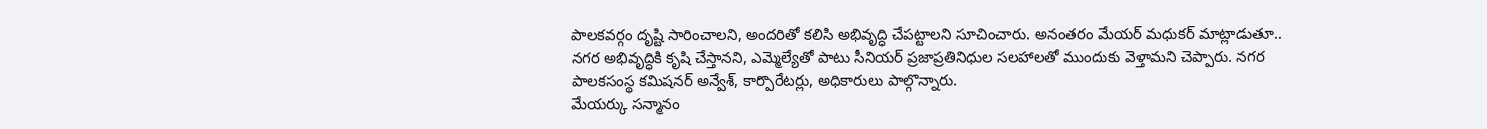పాలకవర్గం దృష్టి సారించాలని, అందరితో కలిసి అభివృద్ధి చేపట్టాలని సూచించారు. అనంతరం మేయర్ మధుకర్ మాట్లాడుతూ.. నగర అభివృద్ధికి కృషి చేస్తానని, ఎమ్మెల్యేతో పాటు సీనియర్ ప్రజాప్రతినిధుల సలహాలతో ముందుకు వెళ్తామని చెప్పారు. నగర పాలకసంస్థ కమిషనర్ అన్వేశ్, కార్పొరేటర్లు, అధికారులు పాల్గొన్నారు.
మేయర్కు సన్మానం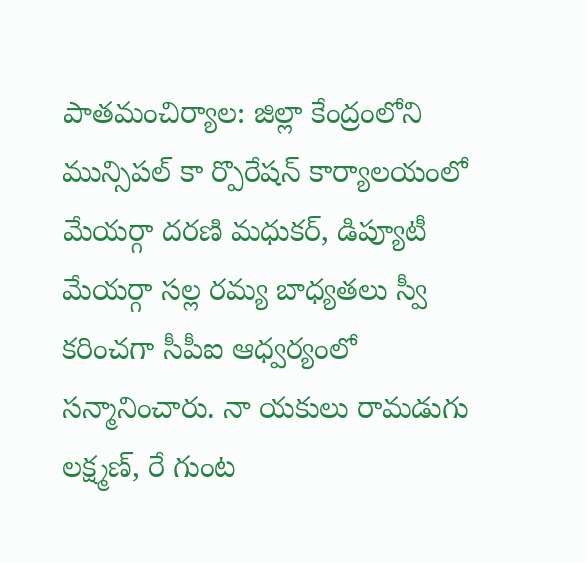పాతమంచిర్యాల: జిల్లా కేంద్రంలోని మున్సిపల్ కా ర్పొరేషన్ కార్యాలయంలో మేయర్గా దరణి మధుకర్, డిప్యూటీ మేయర్గా సల్ల రమ్య బాధ్యతలు స్వీ కరించగా సీపీఐ ఆధ్వర్యంలో సన్మానించారు. నా యకులు రామడుగు లక్ష్మణ్, రే గుంట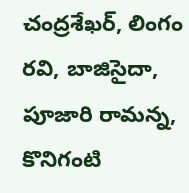చంద్రశేఖర్, లింగం రవి, బాజిసైదా, పూజారి రామన్న, కొనిగంటి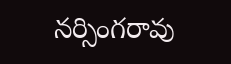నర్సింగరావు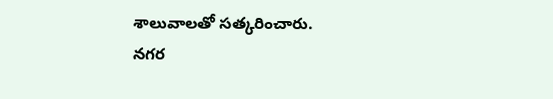శాలువాలతో సత్కరించారు.
నగర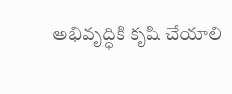అభివృద్ధికి కృషి చేయాలి